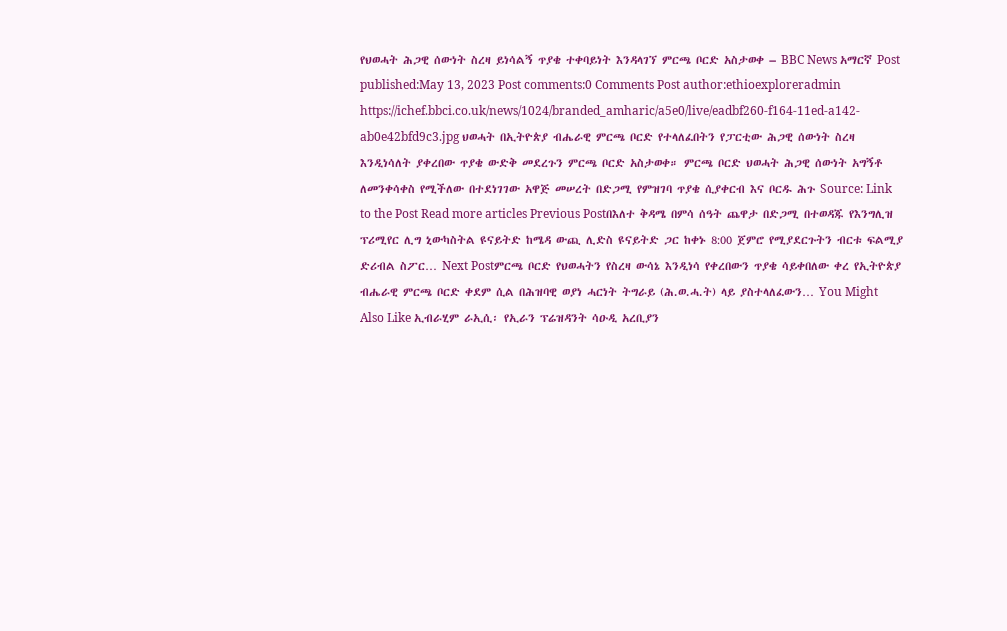የህወሓት ሕጋዊ ሰውነት ስረዛ ይነሳልኝ ጥያቄ ተቀባይነት እንዳላገኘ ምርጫ ቦርድ አስታወቀ – BBC News አማርኛ Post published:May 13, 2023 Post comments:0 Comments Post author:ethioexploreradmin https://ichef.bbci.co.uk/news/1024/branded_amharic/a5e0/live/eadbf260-f164-11ed-a142-ab0e42bfd9c3.jpg ህወሓት በኢትዮጵያ ብሔራዊ ምርጫ ቦርድ የተላለፈበትን የፓርቲው ሕጋዊ ሰውነት ስረዛ እንዲነሳለት ያቀረበው ጥያቄ ውድቅ መደረጉን ምርጫ ቦርድ አስታወቀ። ምርጫ ቦርድ ህወሓት ሕጋዊ ሰውነት አግኝቶ ለመንቀሳቀስ የሚችለው በተደነገገው አዋጅ መሠረት በድጋሚ የምዝገባ ጥያቄ ሲያቀርብ እና ቦርዱ ሕጉ Source: Link to the Post Read more articles Previous Postበእለተ ቅዳሜ በምሳ ሰዓት ጨዋታ በድጋሚ በተወዳጁ የእንግሊዝ ፕሪሚየር ሊግ ኒውካስትል ዩናይትድ ከሜዳ ውጪ ሊድስ ዩናይትድ ጋር ከቀኑ 8:00 ጀምሮ የሚያደርጉትን ብርቱ ፍልሚያ ድሪብል ስፖር… Next Postምርጫ ቦርድ የህወሓትን የስረዛ ውሳኔ እንዲነሳ የቀረበውን ጥያቄ ሳይቀበለው ቀረ የኢትዮጵያ ብሔራዊ ምርጫ ቦርድ ቀደም ሲል በሕዝባዊ ወያነ ሓርነት ትግራይ (ሕ.ወ.ሓ.ት) ላይ ያስተላለፈውን… You Might Also Like ኢብራሂም ራኢሲ፡ የኢራን ፕሬዝዳንት ሳዑዲ አረቢያን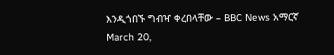እንዲጎበኙ ግብዣ ቀረበላቸው – BBC News አማርኛ March 20,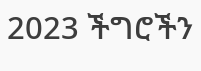2023 ችግሮችን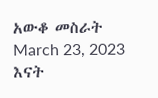አውቆ መስራት March 23, 2023 እናት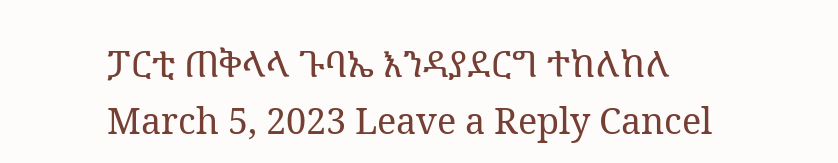ፓርቲ ጠቅላላ ጉባኤ እንዳያደርግ ተከለከለ March 5, 2023 Leave a Reply Cancel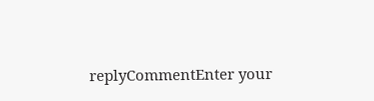replyCommentEnter your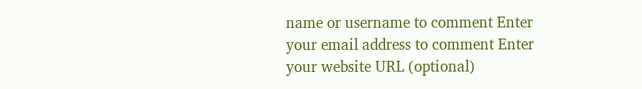name or username to comment Enter your email address to comment Enter your website URL (optional)